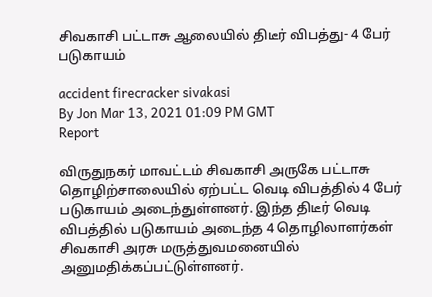சிவகாசி பட்டாசு ஆலையில் திடீர் விபத்து- 4 பேர் படுகாயம்

accident firecracker sivakasi
By Jon Mar 13, 2021 01:09 PM GMT
Report

விருதுநகர் மாவட்டம் சிவகாசி அருகே பட்டாசு தொழிற்சாலையில் ஏற்பட்ட வெடி விபத்தில் 4 பேர் படுகாயம் அடைந்துள்ளனர். இந்த திடீர் வெடி விபத்தில் படுகாயம் அடைந்த 4 தொழிலாளர்கள் சிவகாசி அரசு மருத்துவமனையில் அனுமதிக்கப்பட்டுள்ளனர்.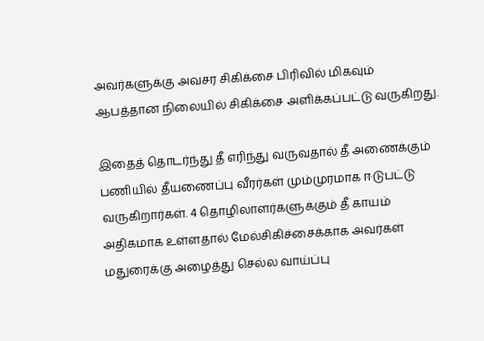அவர்களுக்கு அவசர சிகிக்சை பிரிவில் மிகவும் ஆபத்தான நிலையில் சிகிக்சை அளிக்கப்பட்டு வருகிறது.

இதைத் தொடர்ந்து தீ எரிந்து வருவதால் தீ அணைக்கும் பணியில் தீயணைப்பு வீரர்கள் மும்முரமாக ஈடுபட்டு வருகிறார்கள். 4 தொழிலாளர்களுக்கும் தீ காயம் அதிகமாக உள்ளதால் மேல்சிகிச்சைக்காக அவர்கள் மதுரைக்கு அழைத்து செல்ல வாய்ப்பு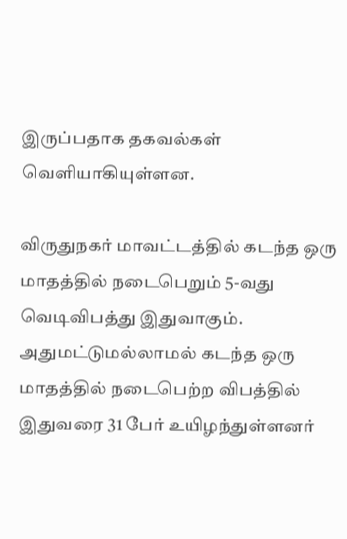இருப்பதாக தகவல்கள் வெளியாகியுள்ளன.

விருதுநகர் மாவட்டத்தில் கடந்த ஒரு மாதத்தில் நடைபெறும் 5-வது வெடிவிபத்து இதுவாகும். அதுமட்டுமல்லாமல் கடந்த ஒரு மாதத்தில் நடைபெற்ற விபத்தில் இதுவரை 31 பேர் உயிழந்துள்ளனர்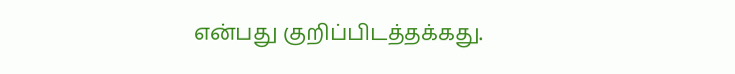என்பது குறிப்பிடத்தக்கது.